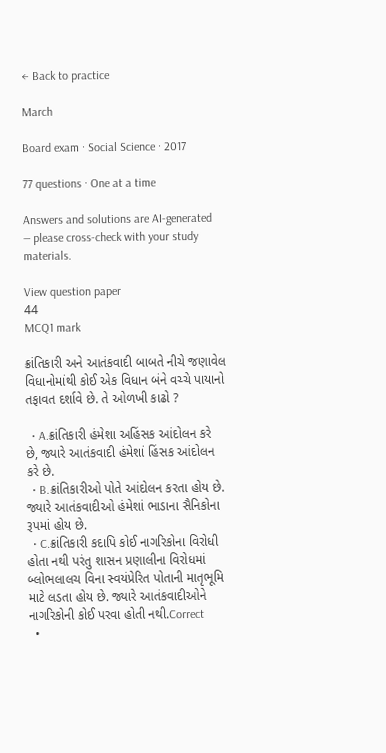← Back to practice

March

Board exam · Social Science · 2017

77 questions · One at a time

Answers and solutions are AI-generated — please cross-check with your study materials.

View question paper
44
MCQ1 mark

ક્રાંતિકારી અને આતંકવાદી બાબતે નીચે જણાવેલ વિધાનોમાંથી કોઈ એક વિધાન બંને વચ્ચે પાયાનો તફાવત દર્શાવે છે. તે ઓળખી કાઢો ?

  • A.ક્રાંતિકારી હંમેશા અહિંસક આંદોલન કરે છે, જ્યારે આતંકવાદી હંમેશાં હિંસક આંદોલન કરે છે.
  • B.ક્રાંતિકારીઓ પોતે આંદોલન કરતા હોય છે. જ્યારે આતંકવાદીઓ હંમેશાં ભાડાના સૈનિકોના રૂપમાં હોય છે.
  • C.ક્રાંતિકારી કદાપિ કોઈ નાગરિકોના વિરોધી હોતા નથી પરંતુ શાસન પ્રણાલીના વિરોધમાં બ્લોભલાલચ વિના સ્વયંપ્રેરિત પોતાની માતૃભૂમિ માટે લડતા હોય છે. જ્યારે આતંકવાદીઓને નાગરિકોની કોઈ પરવા હોતી નથી.Correct
  •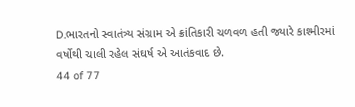D.ભારતનો સ્વાતંત્ર્ય સંગ્રામ એ ક્રાંતિકારી ચળવળ હતી જ્યારે કાશ્મીરમાં વર્ષોથી ચાલી રહેલ સંઘર્ષ એ આતંકવાદ છે.
44 of 77